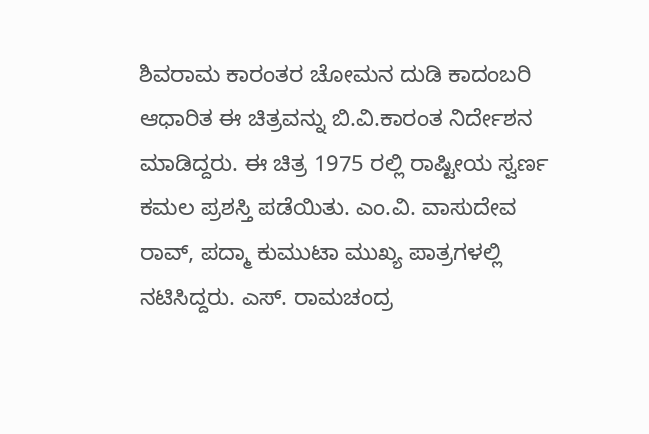ಶಿವರಾಮ ಕಾರಂತರ ಚೋಮನ ದುಡಿ ಕಾದಂಬರಿ ಆಧಾರಿತ ಈ ಚಿತ್ರವನ್ನು ಬಿ.ವಿ.ಕಾರಂತ ನಿರ್ದೇಶನ ಮಾಡಿದ್ದರು. ಈ ಚಿತ್ರ 1975 ರಲ್ಲಿ ರಾಷ್ಟೀಯ ಸ್ವರ್ಣ ಕಮಲ ಪ್ರಶಸ್ತಿ ಪಡೆಯಿತು. ಎಂ.ವಿ. ವಾಸುದೇವ ರಾವ್, ಪದ್ಮಾ ಕುಮುಟಾ ಮುಖ್ಯ ಪಾತ್ರಗಳಲ್ಲಿ ನಟಿಸಿದ್ದರು. ಎಸ್. ರಾಮಚಂದ್ರ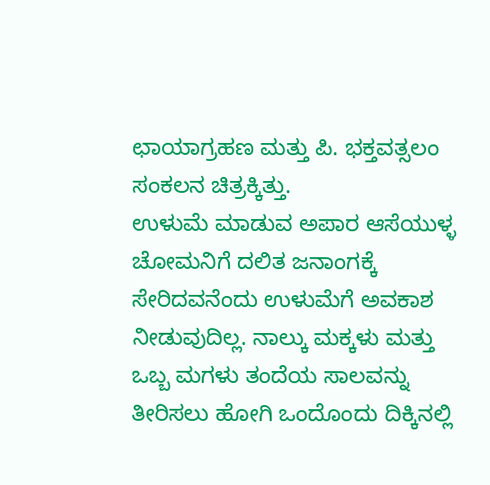ಛಾಯಾಗ್ರಹಣ ಮತ್ತು ಪಿ. ಭಕ್ತವತ್ಸಲಂ ಸಂಕಲನ ಚಿತ್ರಕ್ಕಿತ್ತು.
ಉಳುಮೆ ಮಾಡುವ ಅಪಾರ ಆಸೆಯುಳ್ಳ ಚೋಮನಿಗೆ ದಲಿತ ಜನಾಂಗಕ್ಕೆ ಸೇರಿದವನೆಂದು ಉಳುಮೆಗೆ ಅವಕಾಶ ನೀಡುವುದಿಲ್ಲ. ನಾಲ್ಕು ಮಕ್ಕಳು ಮತ್ತು ಒಬ್ಬ ಮಗಳು ತಂದೆಯ ಸಾಲವನ್ನು ತೀರಿಸಲು ಹೋಗಿ ಒಂದೊಂದು ದಿಕ್ಕಿನಲ್ಲಿ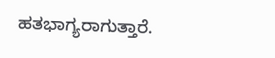ಹತಭಾಗ್ಯರಾಗುತ್ತಾರೆ.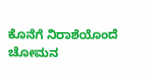ಕೊನೆಗೆ ನಿರಾಶೆಯೊಂದೆ ಚೋಮನ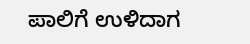ಪಾಲಿಗೆ ಉಳಿದಾಗ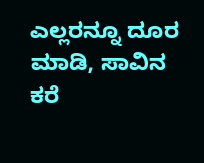ಎಲ್ಲರನ್ನೂ ದೂರ ಮಾಡಿ, ಸಾವಿನ ಕರೆ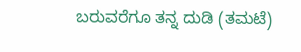ಬರುವರೆಗೂ ತನ್ನ ದುಡಿ (ತಮಟೆ)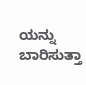ಯನ್ನು ಬಾರಿಸುತ್ತಾ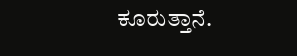ಕೂರುತ್ತಾನೆ.